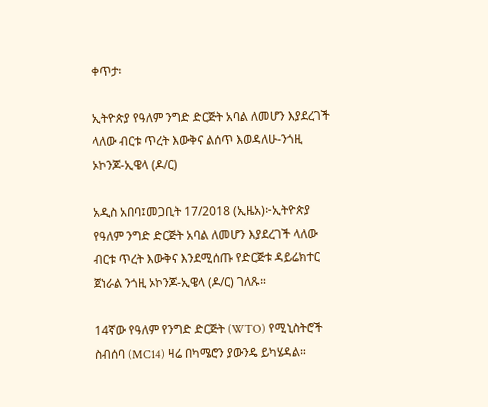ቀጥታ፡

ኢትዮጵያ የዓለም ንግድ ድርጅት አባል ለመሆን እያደረገች ላለው ብርቱ ጥረት እውቅና ልሰጥ እወዳለሁ-ንጎዚ ኦኮንጆ-ኢዌላ (ዶ/ር)

አዲስ አበባ፤መጋቢት 17/2018 (ኢዜአ)፦ኢትዮጵያ የዓለም ንግድ ድርጅት አባል ለመሆን እያደረገች ላለው ብርቱ ጥረት እውቅና እንደሚሰጡ የድርጅቱ ዳይሬክተር ጀነራል ንጎዚ ኦኮንጆ-ኢዌላ (ዶ/ር) ገለጹ።

14ኛው የዓለም የንግድ ድርጅት (WTO) የሚኒስትሮች ስብሰባ (MC14) ዛሬ በካሜሮን ያውንዴ ይካሄዳል።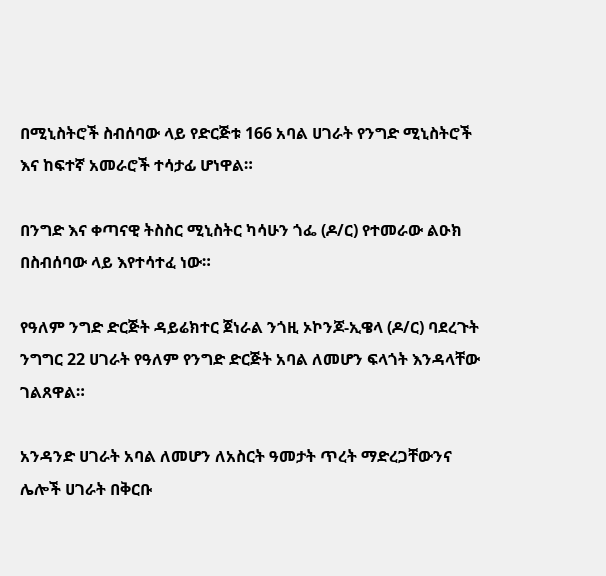በሚኒስትሮች ስብሰባው ላይ የድርጅቱ 166 አባል ሀገራት የንግድ ሚኒስትሮች እና ከፍተኛ አመራሮች ተሳታፊ ሆነዋል።

በንግድ እና ቀጣናዊ ትስስር ሚኒስትር ካሳሁን ጎፌ (ዶ/ር) የተመራው ልዑክ በስብሰባው ላይ እየተሳተፈ ነው።

የዓለም ንግድ ድርጅት ዳይሬክተር ጀነራል ንጎዚ ኦኮንጆ-ኢዌላ (ዶ/ር) ባደረጉት ንግግር 22 ሀገራት የዓለም የንግድ ድርጅት አባል ለመሆን ፍላጎት እንዳላቸው ገልጸዋል።

አንዳንድ ሀገራት አባል ለመሆን ለአስርት ዓመታት ጥረት ማድረጋቸውንና ሌሎች ሀገራት በቅርቡ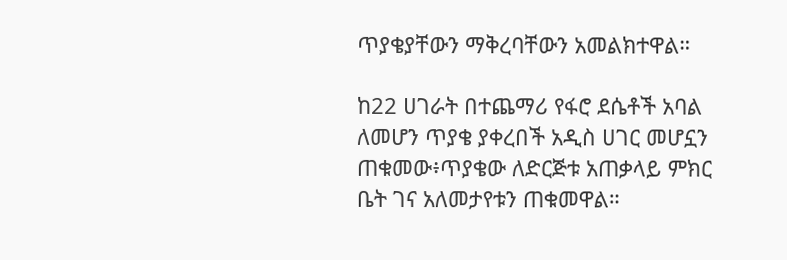ጥያቄያቸውን ማቅረባቸውን አመልክተዋል።

ከ22 ሀገራት በተጨማሪ የፋሮ ደሴቶች አባል ለመሆን ጥያቄ ያቀረበች አዲስ ሀገር መሆኗን ጠቁመው፥ጥያቄው ለድርጅቱ አጠቃላይ ምክር ቤት ገና አለመታየቱን ጠቁመዋል።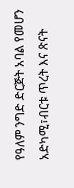የዓለም ንግድ ድርጅት አባል የመሆን አድካሚ፣ብርቱ ጥረት እና ጽናት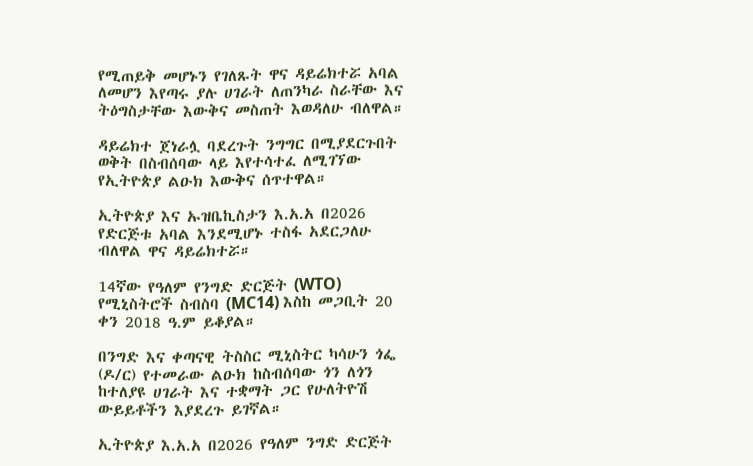የሚጠይቅ መሆኑን የገለጹት ዋና ዳይሬክተሯ አባል ለመሆን እየጣሩ ያሉ ሀገራት ለጠንካራ ስራቸው እና ትዕግስታቸው እውቅና መስጠት እወዳለሁ ብለዋል።

ዳይሬክተ ጀነራሏ ባደረጉት ንግግር በሚያደርጉበት ወቅት በስብሰባው ላይ እየተሳተፈ ለሚገኘው የኢትዮጵያ ልዑክ እውቅና ሰጥተዋል።

ኢትዮጵያ እና ኡዝቤኪስታን እ.አ.አ በ2026 የድርጅቱ አባል እንደሚሆኑ ተስፋ አደርጋለሁ ብለዋል ዋና ዳይሬክተሯ።

14ኛው የዓለም የንግድ ድርጅት (WTO) የሚኒስትሮች ስብስባ (MC14) እስከ መጋቢት 20 ቀን 2018 ዓ.ም ይቆያል።

በንግድ እና ቀጣናዊ ትስስር ሚኒስትር ካሳሁን ጎፌ (ዶ/ር) የተመራው ልዑክ ከስብሰባው ጎን ለጎን ከተለያዩ ሀገራት እና ተቋማት ጋር የሁለትዮሽ ውይይቶችን እያደረጉ ይገኛል።

ኢትዮጵያ እ.አ.አ በ2026 የዓለም ንግድ ድርጅት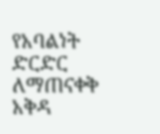የአባልነት ድርድር ለማጠናቀቅ አቅዳ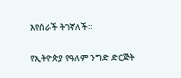እየሰራች ትገኛለች።

የኢትዮጵያ የዓለም ንግድ ድርጅት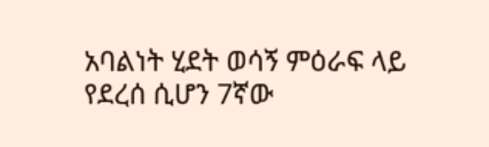አባልነት ሂደት ወሳኝ ምዕራፍ ላይ የደረሰ ሲሆን 7ኛው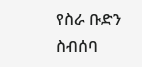የስራ ቡድን ስብሰባ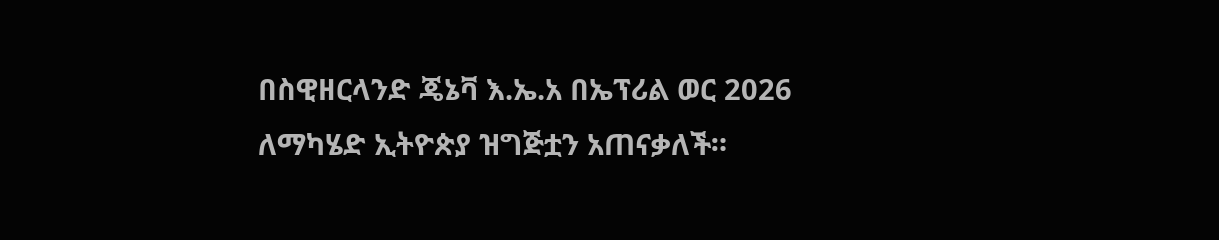በስዊዘርላንድ ጄኔቫ እ.ኤ.አ በኤፕሪል ወር 2026 ለማካሄድ ኢትዮጵያ ዝግጅቷን አጠናቃለች።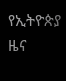የኢትዮጵያ ዜና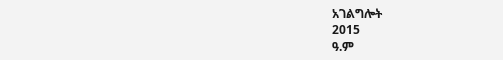አገልግሎት
2015
ዓ.ም